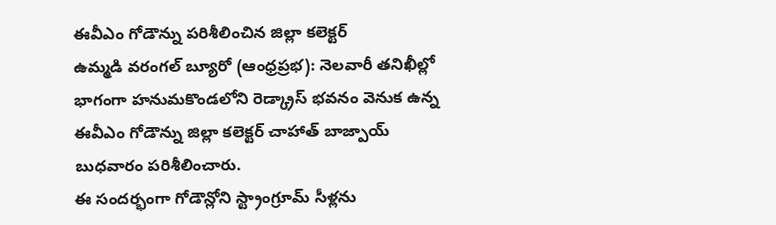ఈవీఎం గోడౌన్ను పరిశీలించిన జిల్లా కలెక్టర్
ఉమ్మడి వరంగల్ బ్యూరో (ఆంధ్రప్రభ): నెలవారీ తనిఖీల్లో భాగంగా హనుమకొండలోని రెడ్క్రాస్ భవనం వెనుక ఉన్న ఈవీఎం గోడౌన్ను జిల్లా కలెక్టర్ చాహాత్ బాజ్పాయ్ బుధవారం పరిశీలించారు.
ఈ సందర్భంగా గోడౌన్లోని స్ట్రాంగ్రూమ్ సీళ్లను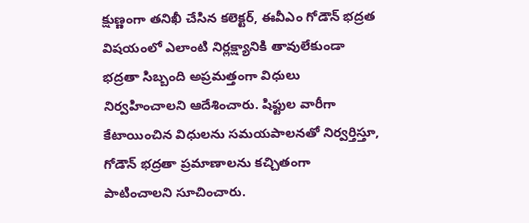క్షుణ్ణంగా తనిఖీ చేసిన కలెక్టర్, ఈవీఎం గోడౌన్ భద్రత విషయంలో ఎలాంటి నిర్లక్ష్యానికి తావులేకుండా భద్రతా సిబ్బంది అప్రమత్తంగా విధులు నిర్వహించాలని ఆదేశించారు. షిఫ్టుల వారీగా కేటాయించిన విధులను సమయపాలనతో నిర్వర్తిస్తూ, గోడౌన్ భద్రతా ప్రమాణాలను కచ్చితంగా పాటించాలని సూచించారు.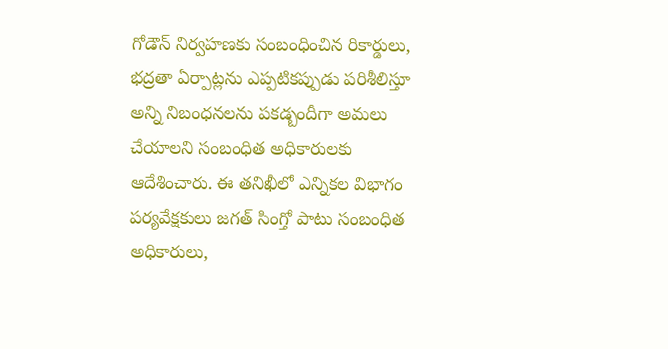గోడౌన్ నిర్వహణకు సంబంధించిన రికార్డులు, భద్రతా ఏర్పాట్లను ఎప్పటికప్పుడు పరిశీలిస్తూ అన్ని నిబంధనలను పకడ్బందీగా అమలు చేయాలని సంబంధిత అధికారులకు ఆదేశించారు. ఈ తనిఖీలో ఎన్నికల విభాగం పర్యవేక్షకులు జగత్ సింగ్తో పాటు సంబంధిత అధికారులు,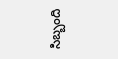సిబ్బంది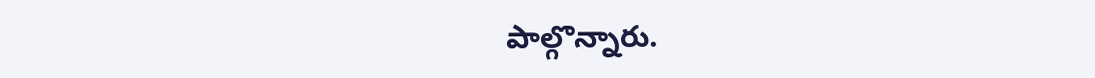పాల్గొన్నారు.